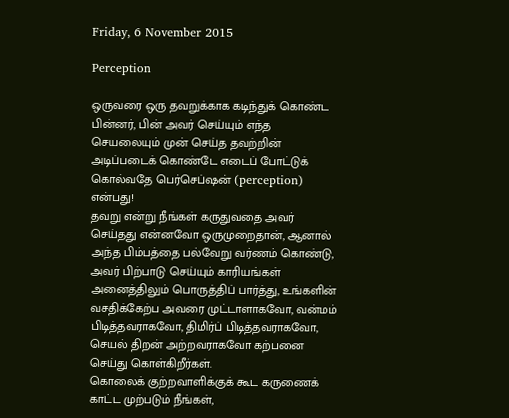Friday, 6 November 2015

Perception

ஒருவரை ஒரு தவறுக்காக கடிந்துக் கொண்ட பின்னர், பின் அவர் செய்யும் எந்த செயலையும் முன் செய்த தவற்றின் அடிப்படைக் கொண்டே எடைப் போட்டுக் கொல்வதே பெர்செப்ஷன் (perception) என்பது!
தவறு என்று நீங்கள் கருதுவதை அவர் செய்தது என்னவோ ஒருமுறைதான், ஆனால் அந்த பிம்பத்தை பல்வேறு வர்ணம் கொண்டு, அவர் பிற்பாடு செய்யும் காரியங்கள் அனைத்திலும் பொருத்திப் பார்த்து, உங்களின் வசதிக்கேற்ப அவரை முட்டாளாகவோ, வன்மம் பிடித்தவராகவோ, திமிர்ப் பிடித்தவராகவோ, செயல் திறன் அற்றவராகவோ கற்பனை செய்து கொள்கிறீர்கள்.
கொலைக் குற்றவாளிக்குக் கூட கருணைக் காட்ட முற்படும் நீங்கள்,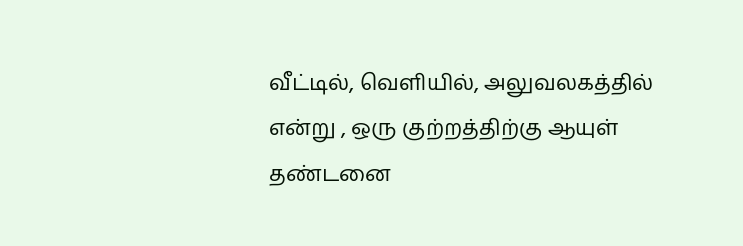வீட்டில், வெளியில், அலுவலகத்தில் என்று , ஒரு குற்றத்திற்கு ஆயுள் தண்டனை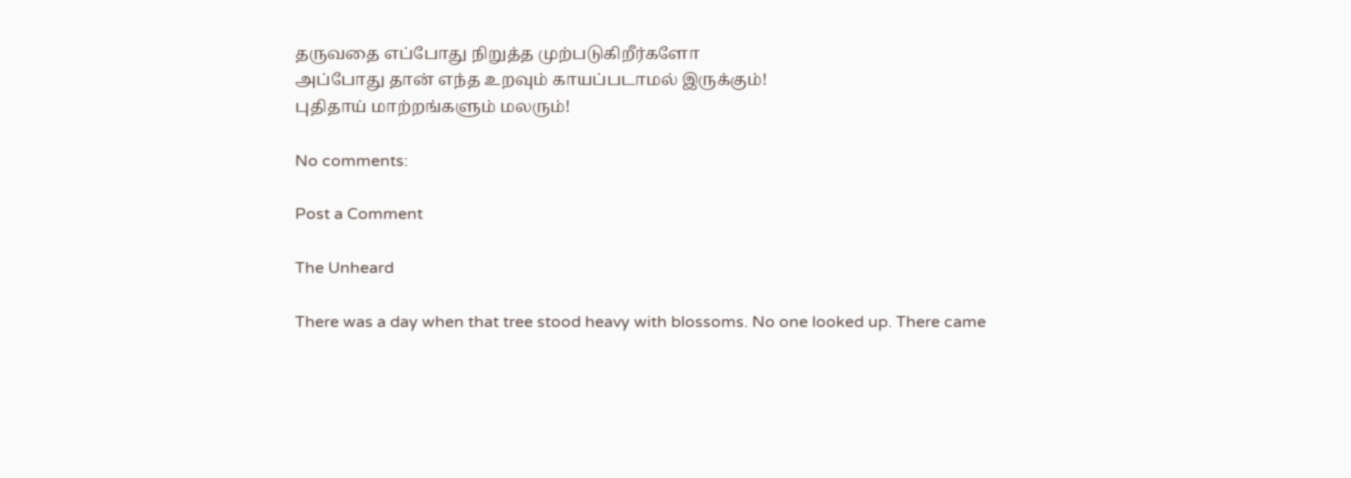தருவதை எப்போது நிறுத்த முற்படுகிறீர்களோ
அப்போது தான் எந்த உறவும் காயப்படாமல் இருக்கும்!
புதிதாய் மாற்றங்களும் மலரும்!

No comments:

Post a Comment

The Unheard

There was a day when that tree stood heavy with blossoms. No one looked up. There came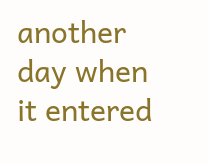another day when it entered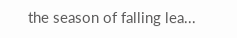the season of falling lea...